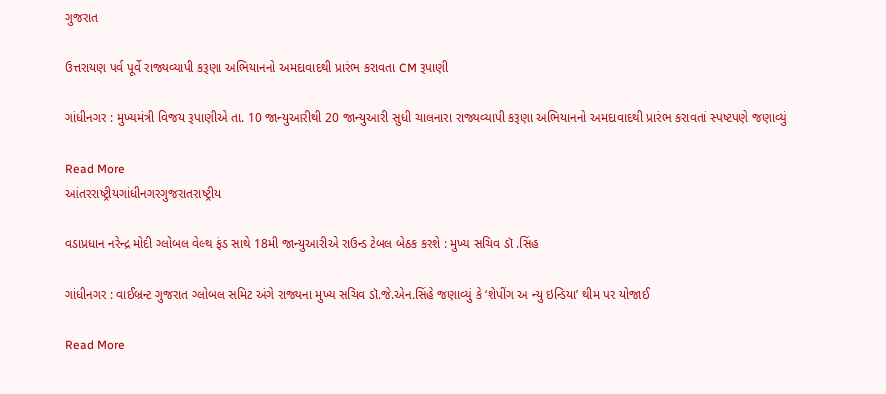ગુજરાત

ઉત્તરાયણ પર્વ પૂર્વે રાજ્યવ્યાપી કરૂણા અભિયાનનો અમદાવાદથી પ્રારંભ કરાવતા CM રૂપાણી

ગાંધીનગર : મુખ્યમંત્રી વિજય રૂપાણીએ તા. 10 જાન્યુઆરીથી 20 જાન્યુઆરી સુધી ચાલનારા રાજ્યવ્યાપી કરૂણા અભિયાનનો અમદાવાદથી પ્રારંભ કરાવતાં સ્પષ્ટપણે જણાવ્યું

Read More
આંતરરાષ્ટ્રીયગાંધીનગરગુજરાતરાષ્ટ્રીય

વડાપ્રધાન નરેન્દ્ર મોદી ગ્લોબલ વેલ્થ ફંડ સાથે 18મી જાન્યુઆરીએ રાઉન્ડ ટેબલ બેઠક કરશે : મુખ્ય સચિવ ડૉ .સિંહ

ગાંધીનગર : વાઈબ્રન્ટ ગુજરાત ગ્લોબલ સમિટ અંગે રાજ્યના મુખ્ય સચિવ ડૉ.જે.એન.સિંહે જણાવ્યું કે ‘શેપીંગ અ ન્યુ ઇન્ડિયા’ થીમ પર યોજાઈ

Read More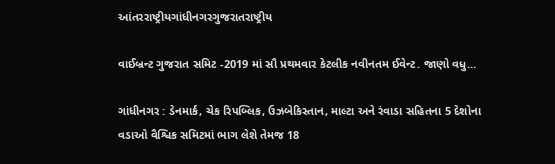આંતરરાષ્ટ્રીયગાંધીનગરગુજરાતરાષ્ટ્રીય

વાઈબ્રન્ટ ગુજરાત સમિટ -2019 માં સૌ પ્રથમવાર કેટલીક નવીનતમ ઈવેન્ટ. જાણો વધુ…

ગાંધીનગર : ડેનમાર્ક, ચેક રિપબ્લિક, ઉઝબેકિસ્તાન, માલ્ટા અને રંવાડા સહિતના 5 દેશોના વડાઓ વૈશ્વિક સમિટમાં ભાગ લેશે તેમજ 18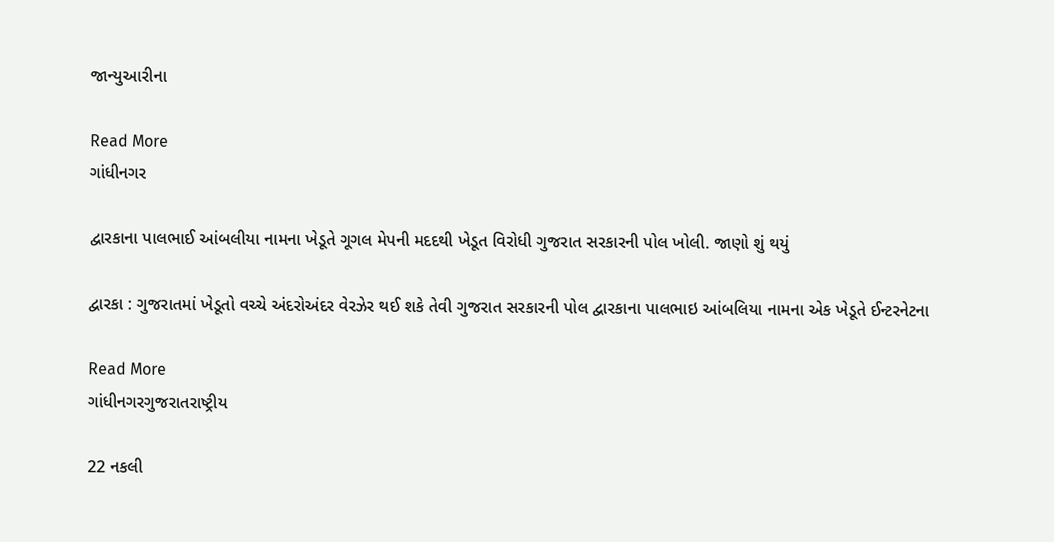જાન્યુઆરીના

Read More
ગાંધીનગર

દ્વારકાના પાલભાઈ આંબલીયા નામના ખેડૂતે ગૂગલ મેપની મદદથી ખેડૂત વિરોધી ગુજરાત સરકારની પોલ ખોલી. જાણો શું થયું

દ્વારકા : ગુજરાતમાં ખેડૂતો વચ્ચે અંદરોઅંદર વેરઝેર થઈ શકે તેવી ગુજરાત સરકારની પોલ દ્વારકાના પાલભાઇ આંબલિયા નામના એક ખેડૂતે ઈન્ટરનેટના

Read More
ગાંધીનગરગુજરાતરાષ્ટ્રીય

22 નકલી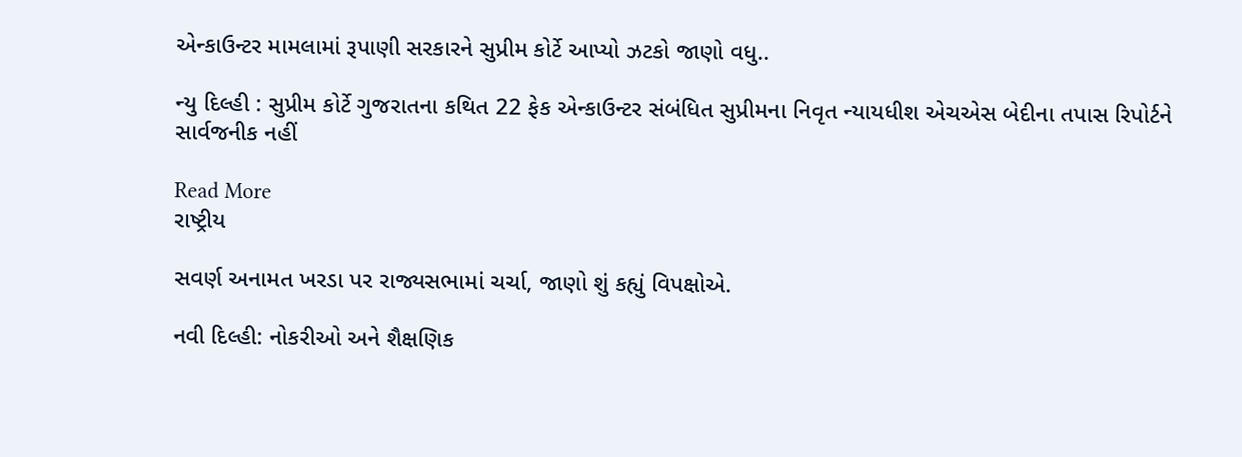એન્કાઉન્ટર મામલામાં રૂપાણી સરકારને સુપ્રીમ કોર્ટે આપ્યો ઝટકો જાણો વધુ..

ન્યુ દિલ્હી : સુપ્રીમ કોર્ટે ગુજરાતના કથિત 22 ફેક એન્કાઉન્ટર સંબંધિત સુપ્રીમના નિવૃત ન્યાયધીશ એચએસ બેદીના તપાસ રિપોર્ટને સાર્વજનીક નહીં

Read More
રાષ્ટ્રીય

સવર્ણ અનામત ખરડા પર રાજ્યસભામાં ચર્ચા, જાણો શું કહ્યું વિપક્ષોએ.

નવી દિલ્હી: નોકરીઓ અને શૈક્ષણિક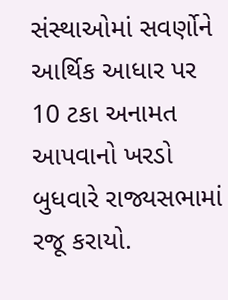સંસ્થાઓમાં સવર્ણોને આર્થિક આધાર પર 10 ટકા અનામત આપવાનો ખરડો બુધવારે રાજ્યસભામાં રજૂ કરાયો.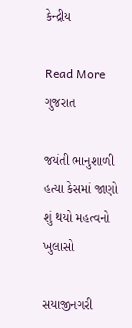કેન્દ્રીય

Read More
ગુજરાત

જયંતી ભાનુશાળી હત્યા કેસમાં જાણો શું થયો મહત્વનો ખુલાસો

સયાજીનગરી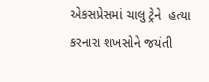એકસપ્રેસમાં ચાલુ ટ્રેને  હત્યા કરનારા શખસોને જયંતી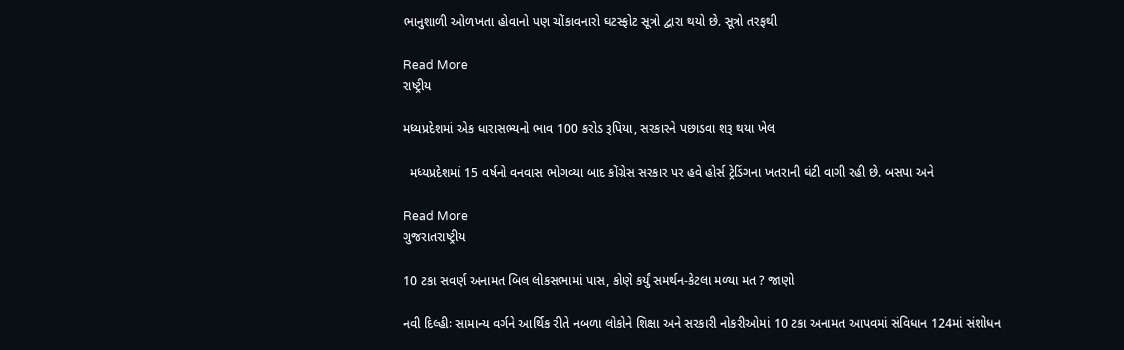ભાનુશાળી ઓળખતા હોવાનો પણ ચોંકાવનારો ઘટસ્ફોટ સૂત્રો દ્વારા થયો છે. સૂત્રો તરફથી

Read More
રાષ્ટ્રીય

મધ્યપ્રદેશમાં એક ધારાસભ્યનો ભાવ 100 કરોડ રૂપિયા, સરકારને પછાડવા શરૂ થયા ખેલ

  મધ્યપ્રદેશમાં 15 વર્ષનો વનવાસ ભોગવ્યા બાદ કોંગ્રેસ સરકાર પર હવે હોર્સ ટ્રેડિંગના ખતરાની ઘંટી વાગી રહી છે. બસપા અને

Read More
ગુજરાતરાષ્ટ્રીય

10 ટકા સવર્ણ અનામત બિલ લોકસભામાં પાસ, કોણે કર્યું સમર્થન-કેટલા મળ્યા મત ? જાણો

નવી દિલ્હીઃ સામાન્ય વર્ગને આર્થિક રીતે નબળા લોકોને શિક્ષા અને સરકારી નોકરીઓમાં 10 ટકા અનામત આપવમાં સંવિધાન 124માં સંશોધન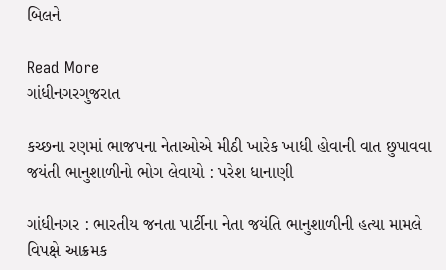બિલને

Read More
ગાંધીનગરગુજરાત

કચ્છના રણમાં ભાજપના નેતાઓએ મીઠી ખારેક ખાધી હોવાની વાત છુપાવવા જયંતી ભાનુશાળીનો ભોગ લેવાયો : પરેશ ધાનાણી

ગાંધીનગર : ભારતીય જનતા પાર્ટીના નેતા જયંતિ ભાનુશાળીની હત્યા મામલે વિપક્ષે આક્રમક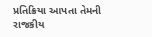પ્રતિક્રિયા આપતા તેમની રાજકીય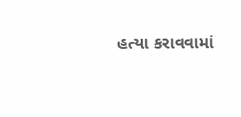હત્યા કરાવવામાં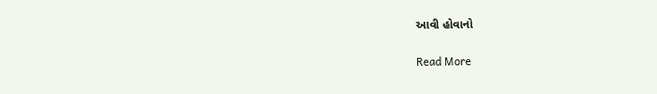આવી હોવાનો

Read More